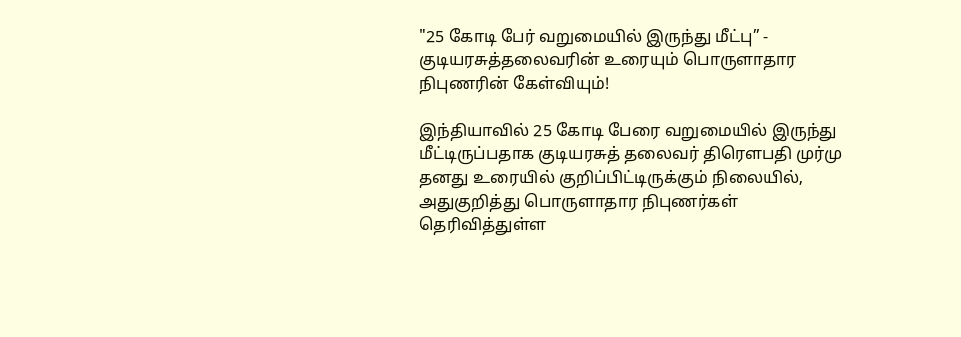"25 கோடி பேர் வறுமையில் இருந்து மீட்பு” - குடியரசுத்தலைவரின் உரையும் பொருளாதார நிபுணரின் கேள்வியும்!

இந்தியாவில் 25 கோடி பேரை வறுமையில் இருந்து மீட்டிருப்பதாக குடியரசுத் தலைவர் திரௌபதி முர்மு தனது உரையில் குறிப்பிட்டிருக்கும் நிலையில், அதுகுறித்து பொருளாதார நிபுணர்கள் தெரிவித்துள்ள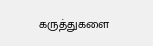கருத்துகளை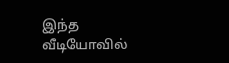இந்த வீடியோவில்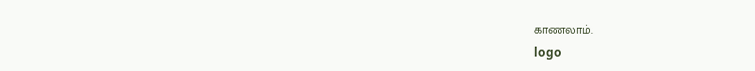காணலாம்.
logo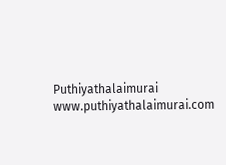Puthiyathalaimurai
www.puthiyathalaimurai.com